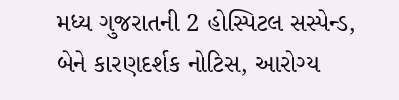મધ્ય ગુજરાતની 2 હોસ્પિટલ સસ્પેન્ડ, બેને કારણદર્શક નોટિસ, આરોગ્ય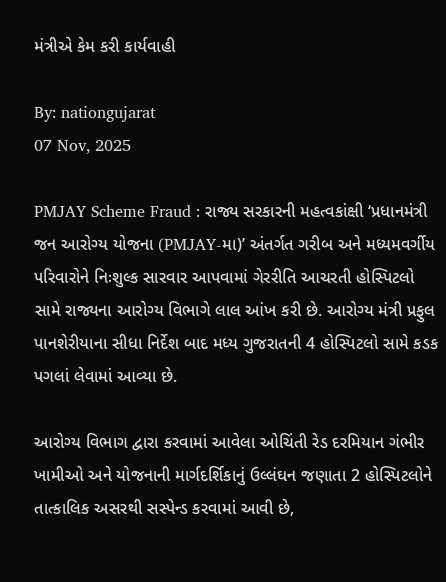મંત્રીએ કેમ કરી કાર્યવાહી

By: nationgujarat
07 Nov, 2025

PMJAY Scheme Fraud : રાજ્ય સરકારની મહત્વકાંક્ષી ‘પ્રધાનમંત્રી જન આરોગ્ય યોજના (PMJAY-મા)’ અંતર્ગત ગરીબ અને મધ્યમવર્ગીય પરિવારોને નિઃશુલ્ક સારવાર આપવામાં ગેરરીતિ આચરતી હોસ્પિટલો સામે રાજ્યના આરોગ્ય વિભાગે લાલ આંખ કરી છે. આરોગ્ય મંત્રી પ્રફુલ પાનશેરીયાના સીધા નિર્દેશ બાદ મધ્ય ગુજરાતની 4 હોસ્પિટલો સામે કડક પગલાં લેવામાં આવ્યા છે.

આરોગ્ય વિભાગ દ્વારા કરવામાં આવેલા ઓચિંતી રેડ દરમિયાન ગંભીર ખામીઓ અને યોજનાની માર્ગદર્શિકાનું ઉલ્લંઘન જણાતા 2 હોસ્પિટલોને તાત્કાલિક અસરથી સસ્પેન્ડ કરવામાં આવી છે,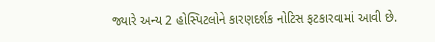જ્યારે અન્ય 2 હોસ્પિટલોને કારણદર્શક નોટિસ ફટકારવામાં આવી છે.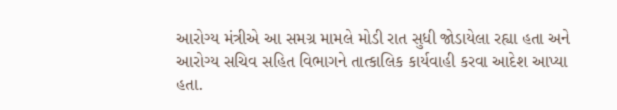આરોગ્ય મંત્રીએ આ સમગ્ર મામલે મોડી રાત સુધી જોડાયેલા રહ્યા હતા અને આરોગ્ય સચિવ સહિત વિભાગને તાત્કાલિક કાર્યવાહી કરવા આદેશ આપ્યા હતા.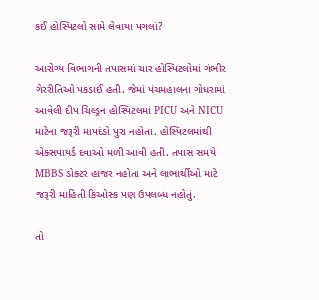કઈ હોસ્પિટલો સામે લેવાયા પગલાં?

આરોગ્ય વિભાગની તપાસમાં ચાર હોસ્પિટલોમાં ગંભીર ગેરરીતિઓ પકડાઈ હતી. જેમાં પંચમહાલના ગોધરામાં આવેલી દીપ ચિલ્ડ્રન હોસ્પિટલમાં PICU અને NICU માટેના જરૂરી માપદંડો પુરા નહોતા. હોસ્પિટલમાંથી એક્સપાયર્ડ દવાઓ મળી આવી હતી. તપાસ સમયે MBBS ડોક્ટર હાજર નહોતા અને લાભાર્થીઓ માટે જરૂરી માહિતી કિઓસ્ક પણ ઉપલબ્ધ નહોતું.

તો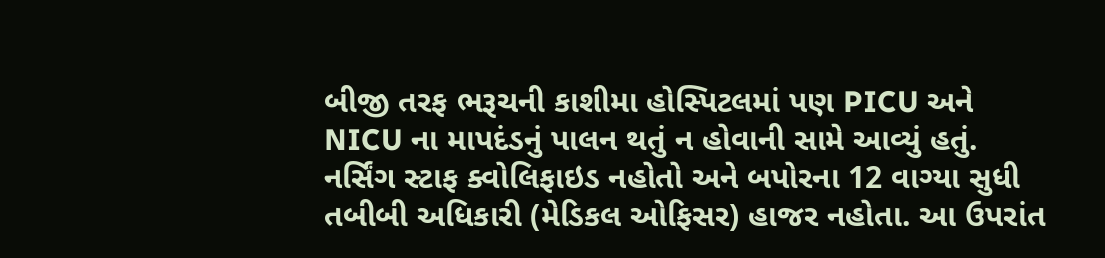બીજી તરફ ભરૂચની કાશીમા હોસ્પિટલમાં પણ PICU અને NICU ના માપદંડનું પાલન થતું ન હોવાની સામે આવ્યું હતું. નર્સિંગ સ્ટાફ ક્વોલિફાઇડ નહોતો અને બપોરના 12 વાગ્યા સુધી તબીબી અધિકારી (મેડિકલ ઓફિસર) હાજર નહોતા. આ ઉપરાંત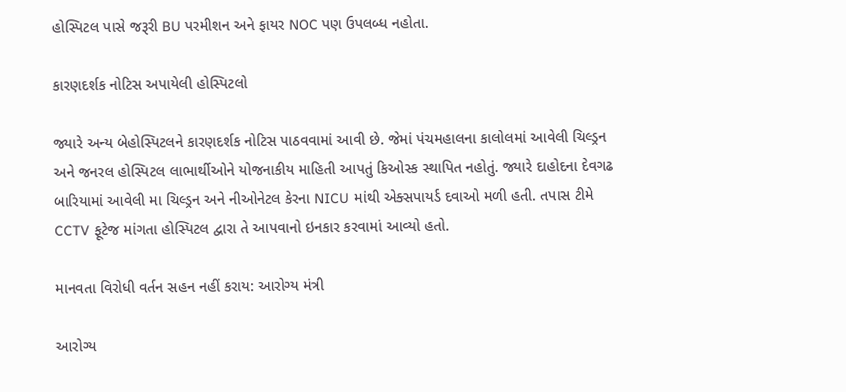હોસ્પિટલ પાસે જરૂરી BU પરમીશન અને ફાયર NOC પણ ઉપલબ્ધ નહોતા.

કારણદર્શક નોટિસ અપાયેલી હોસ્પિટલો

જ્યારે અન્ય બેહોસ્પિટલને કારણદર્શક નોટિસ પાઠવવામાં આવી છે. જેમાં પંચમહાલના કાલોલમાં આવેલી ચિલ્ડ્રન અને જનરલ હોસ્પિટલ લાભાર્થીઓને યોજનાકીય માહિતી આપતું કિઓસ્ક સ્થાપિત નહોતું. જ્યારે દાહોદના દેવગઢ બારિયામાં આવેલી મા ચિલ્ડ્રન અને નીઓનેટલ કેરના NICU માંથી એક્સપાયર્ડ દવાઓ મળી હતી. તપાસ ટીમે CCTV ફૂટેજ માંગતા હોસ્પિટલ દ્વારા તે આપવાનો ઇનકાર કરવામાં આવ્યો હતો.

માનવતા વિરોધી વર્તન સહન નહીં કરાય: આરોગ્ય મંત્રી

આરોગ્ય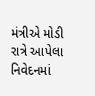મંત્રીએ મોડી રાત્રે આપેલા નિવેદનમાં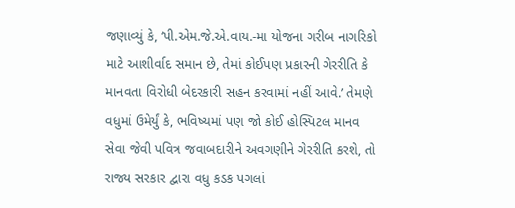જણાવ્યું કે, ‘પી.એમ.જે.એ.વાય.-મા યોજના ગરીબ નાગરિકો માટે આશીર્વાદ સમાન છે, તેમાં કોઈપણ પ્રકારની ગેરરીતિ કે માનવતા વિરોધી બેદરકારી સહન કરવામાં નહીં આવે.’ તેમણે વધુમાં ઉમેર્યું કે, ભવિષ્યમાં પણ જો કોઈ હોસ્પિટલ માનવ સેવા જેવી પવિત્ર જવાબદારીને અવગણીને ગેરરીતિ કરશે, તો રાજ્ય સરકાર દ્વારા વધુ કડક પગલાં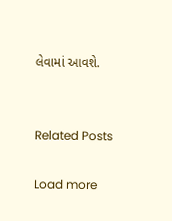લેવામાં આવશે.


Related Posts

Load more